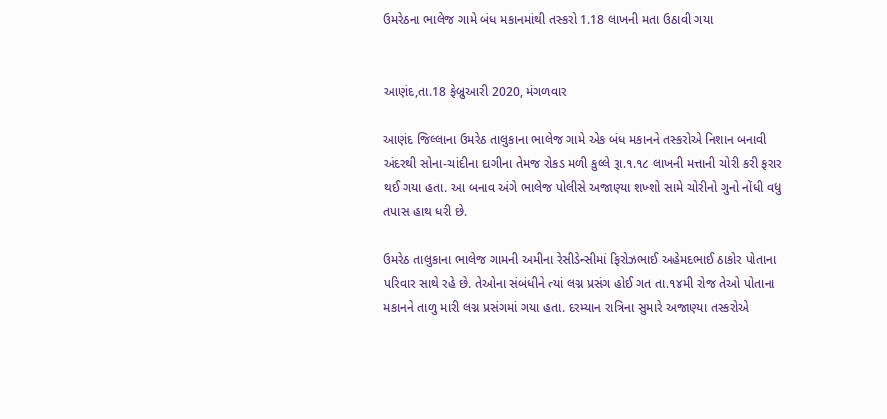ઉમરેઠના ભાલેજ ગામે બંધ મકાનમાંથી તસ્કરો 1.18 લાખની મતા ઉઠાવી ગયા


આણંદ,તા.18 ફેબ્રુઆરી 2020, મંગળવાર

આણંદ જિલ્લાના ઉમરેઠ તાલુકાના ભાલેજ ગામે એક બંધ મકાનને તસ્કરોએ નિશાન બનાવી અંદરથી સોના-ચાંદીના દાગીના તેમજ રોકડ મળી કુલ્લે રૂા.૧.૧૮ લાખની મત્તાની ચોરી કરી ફરાર થઈ ગયા હતા. આ બનાવ અંગે ભાલેજ પોલીસે અજાણ્યા શખ્શો સામે ચોરીનો ગુનો નોંધી વધુ તપાસ હાથ ધરી છે.

ઉમરેઠ તાલુકાના ભાલેજ ગામની અમીના રેસીડેન્સીમાં ફિરોઝભાઈ અહેમદભાઈ ઠાકોર પોતાના પરિવાર સાથે રહે છે. તેઓના સંબંધીને ત્યાં લગ્ન પ્રસંગ હોઈ ગત તા.૧૪મી રોજ તેઓ પોતાના મકાનને તાળુ મારી લગ્ન પ્રસંગમાં ગયા હતા. દરમ્યાન રાત્રિના સુમારે અજાણ્યા તસ્કરોએ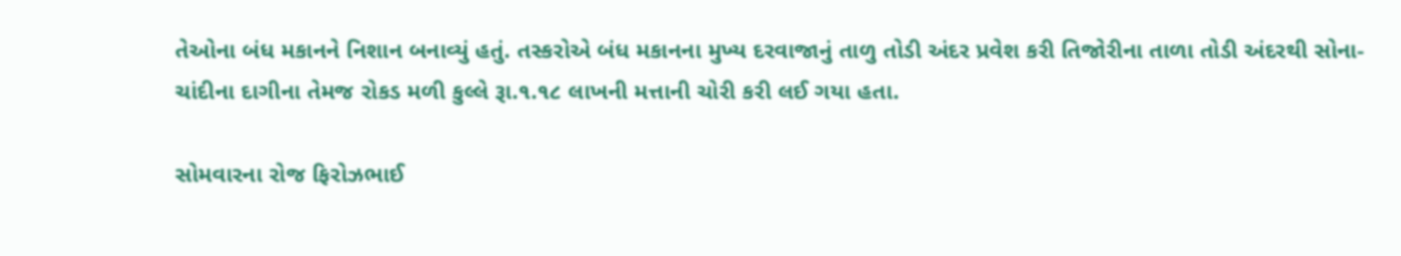તેઓના બંધ મકાનને નિશાન બનાવ્યું હતું. તસ્કરોએ બંધ મકાનના મુખ્ય દરવાજાનું તાળુ તોડી અંદર પ્રવેશ કરી તિજોરીના તાળા તોડી અંદરથી સોના-ચાંદીના દાગીના તેમજ રોકડ મળી કુલ્લે રૂા.૧.૧૮ લાખની મત્તાની ચોરી કરી લઈ ગયા હતા.

સોમવારના રોજ ફિરોઝભાઈ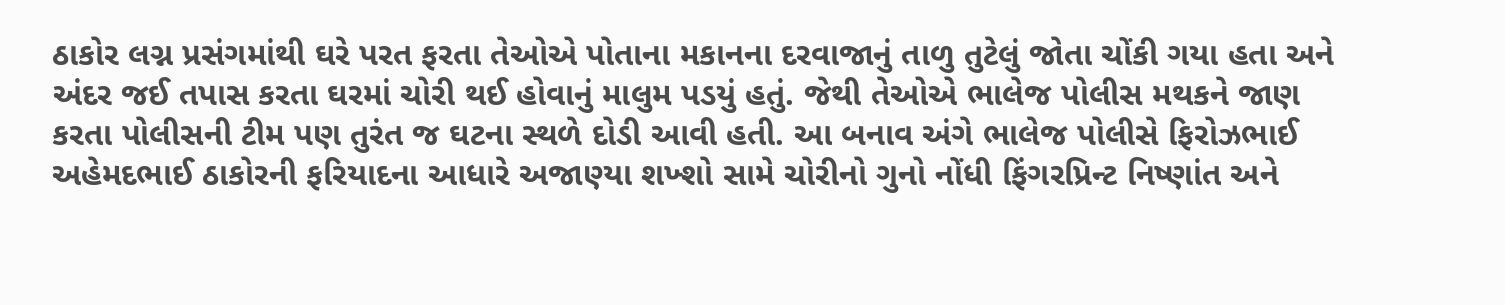ઠાકોર લગ્ન પ્રસંગમાંથી ઘરે પરત ફરતા તેઓએ પોતાના મકાનના દરવાજાનું તાળુ તુટેલું જોતા ચોંકી ગયા હતા અને અંદર જઈ તપાસ કરતા ઘરમાં ચોરી થઈ હોવાનું માલુમ પડયું હતું. જેથી તેઓએ ભાલેજ પોલીસ મથકને જાણ કરતા પોલીસની ટીમ પણ તુરંત જ ઘટના સ્થળે દોડી આવી હતી. આ બનાવ અંગે ભાલેજ પોલીસે ફિરોઝભાઈ અહેમદભાઈ ઠાકોરની ફરિયાદના આધારે અજાણ્યા શખ્શો સામે ચોરીનો ગુનો નોંધી ફિંગરપ્રિન્ટ નિષ્ણાંત અને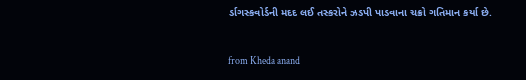ર્ડાગસ્કવોર્ડની મદદ લઈ તસ્કરોને ઝડપી પાડવાના ચક્રો ગતિમાન કર્યા છે.



from Kheda anand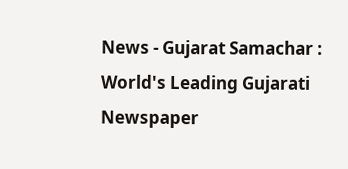News - Gujarat Samachar : World's Leading Gujarati Newspaper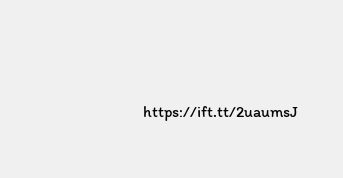https://ift.tt/2uaumsJ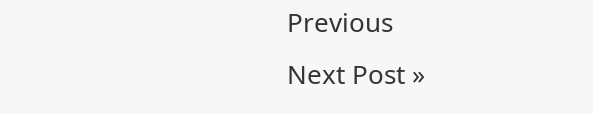Previous
Next Post »